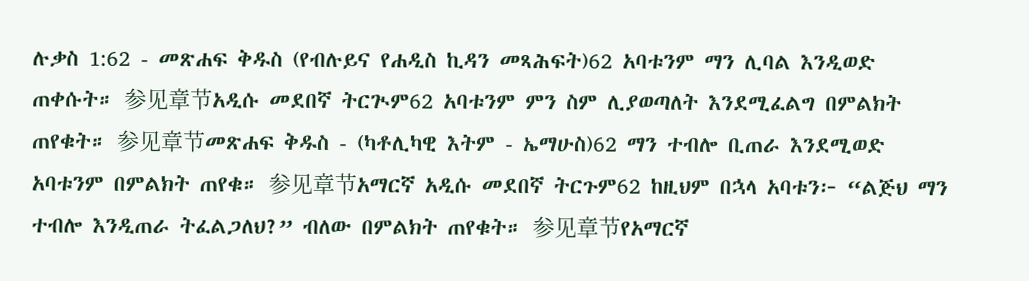ሉቃስ 1:62 - መጽሐፍ ቅዱስ (የብሉይና የሐዲስ ኪዳን መጻሕፍት)62 አባቱንም ማን ሊባል እንዲወድ ጠቀሱት። 参见章节አዲሱ መደበኛ ትርጒም62 አባቱንም ምን ስም ሊያወጣለት እንደሚፈልግ በምልክት ጠየቁት። 参见章节መጽሐፍ ቅዱስ - (ካቶሊካዊ እትም - ኤማሁስ)62 ማን ተብሎ ቢጠራ እንደሚወድ አባቱንም በምልክት ጠየቁ። 参见章节አማርኛ አዲሱ መደበኛ ትርጉም62 ከዚህም በኋላ አባቱን፦ “ልጅህ ማን ተብሎ እንዲጠራ ትፈልጋለህ?” ብለው በምልክት ጠየቁት። 参见章节የአማርኛ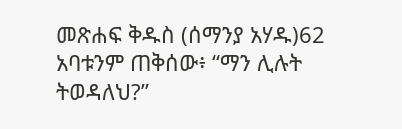መጽሐፍ ቅዱስ (ሰማንያ አሃዱ)62 አባቱንም ጠቅሰው፥ “ማን ሊሉት ትወዳለህ?”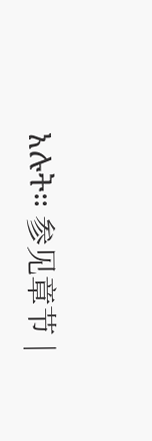አሉት። 参见章节 |